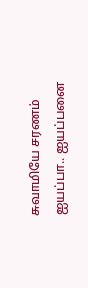சுவாமியே சரணம் ஐயப்பா.. ஐயப்பனை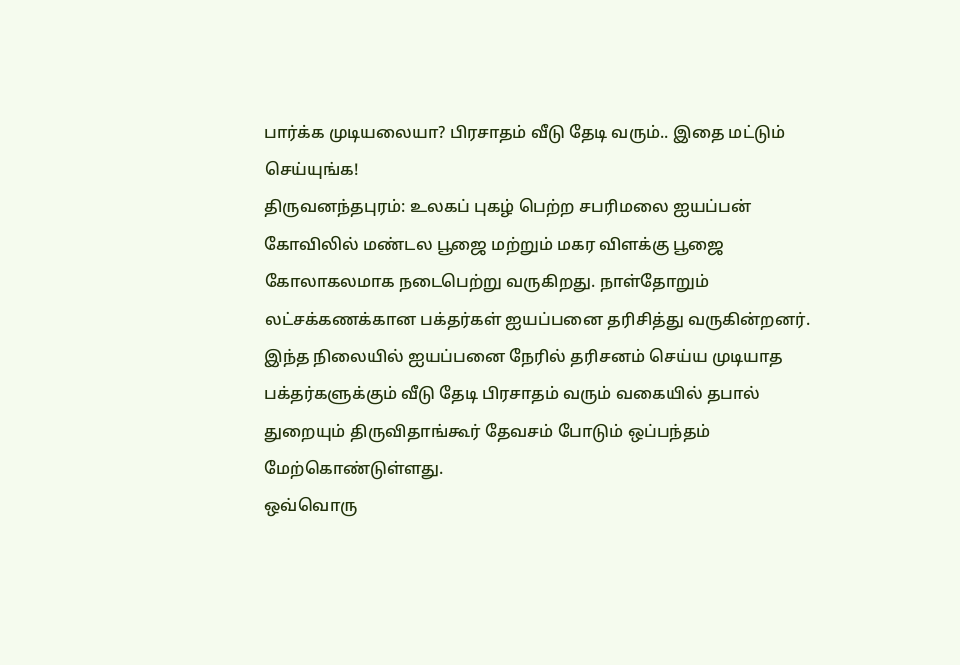பார்க்க முடியலையா? பிரசாதம் வீடு தேடி வரும்.. இதை மட்டும் செய்யுங்க!
திருவனந்தபுரம்: உலகப் புகழ் பெற்ற சபரிமலை ஐயப்பன் கோவிலில் மண்டல பூஜை மற்றும் மகர விளக்கு பூஜை கோலாகலமாக நடைபெற்று வருகிறது. நாள்தோறும் லட்சக்கணக்கான பக்தர்கள் ஐயப்பனை தரிசித்து வருகின்றனர். இந்த நிலையில் ஐயப்பனை நேரில் தரிசனம் செய்ய முடியாத பக்தர்களுக்கும் வீடு தேடி பிரசாதம் வரும் வகையில் தபால் துறையும் திருவிதாங்கூர் தேவசம் போடும் ஒப்பந்தம் மேற்கொண்டுள்ளது.
ஒவ்வொரு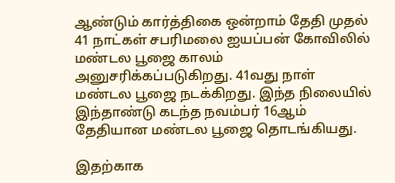ஆண்டும் கார்த்திகை ஒன்றாம் தேதி முதல் 41 நாட்கள் சபரிமலை ஐயப்பன் கோவிலில் மண்டல பூஜை காலம் அனுசரிக்கப்படுகிறது. 41வது நாள் மண்டல பூஜை நடக்கிறது. இந்த நிலையில் இந்தாண்டு கடந்த நவம்பர் 16ஆம் தேதியான மண்டல பூஜை தொடங்கியது.

இதற்காக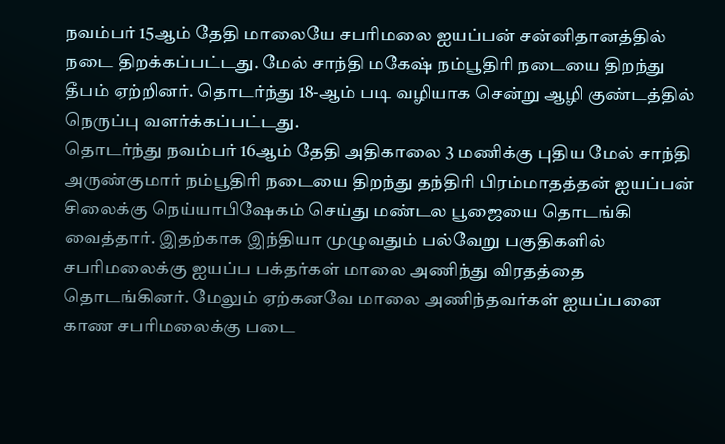நவம்பர் 15ஆம் தேதி மாலையே சபரிமலை ஐயப்பன் சன்னிதானத்தில் நடை திறக்கப்பட்டது. மேல் சாந்தி மகேஷ் நம்பூதிரி நடையை திறந்து தீபம் ஏற்றினர். தொடர்ந்து 18-ஆம் படி வழியாக சென்று ஆழி குண்டத்தில் நெருப்பு வளர்க்கப்பட்டது.
தொடர்ந்து நவம்பர் 16ஆம் தேதி அதிகாலை 3 மணிக்கு புதிய மேல் சாந்தி அருண்குமார் நம்பூதிரி நடையை திறந்து தந்திரி பிரம்மாதத்தன் ஐயப்பன் சிலைக்கு நெய்யாபிஷேகம் செய்து மண்டல பூஜையை தொடங்கி வைத்தார். இதற்காக இந்தியா முழுவதும் பல்வேறு பகுதிகளில் சபரிமலைக்கு ஐயப்ப பக்தர்கள் மாலை அணிந்து விரதத்தை தொடங்கினர். மேலும் ஏற்கனவே மாலை அணிந்தவர்கள் ஐயப்பனை காண சபரிமலைக்கு படை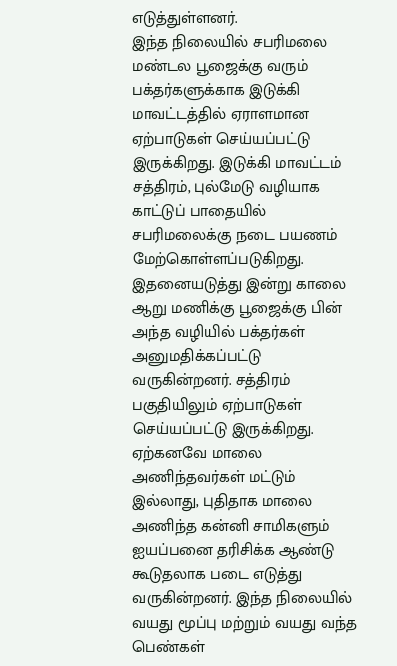எடுத்துள்ளனர்.
இந்த நிலையில் சபரிமலை மண்டல பூஜைக்கு வரும் பக்தர்களுக்காக இடுக்கி மாவட்டத்தில் ஏராளமான ஏற்பாடுகள் செய்யப்பட்டு இருக்கிறது. இடுக்கி மாவட்டம் சத்திரம், புல்மேடு வழியாக காட்டுப் பாதையில் சபரிமலைக்கு நடை பயணம் மேற்கொள்ளப்படுகிறது. இதனையடுத்து இன்று காலை ஆறு மணிக்கு பூஜைக்கு பின் அந்த வழியில் பக்தர்கள் அனுமதிக்கப்பட்டு வருகின்றனர். சத்திரம் பகுதியிலும் ஏற்பாடுகள் செய்யப்பட்டு இருக்கிறது.
ஏற்கனவே மாலை அணிந்தவர்கள் மட்டும் இல்லாது, புதிதாக மாலை அணிந்த கன்னி சாமிகளும் ஐயப்பனை தரிசிக்க ஆண்டு கூடுதலாக படை எடுத்து வருகின்றனர். இந்த நிலையில் வயது மூப்பு மற்றும் வயது வந்த பெண்கள்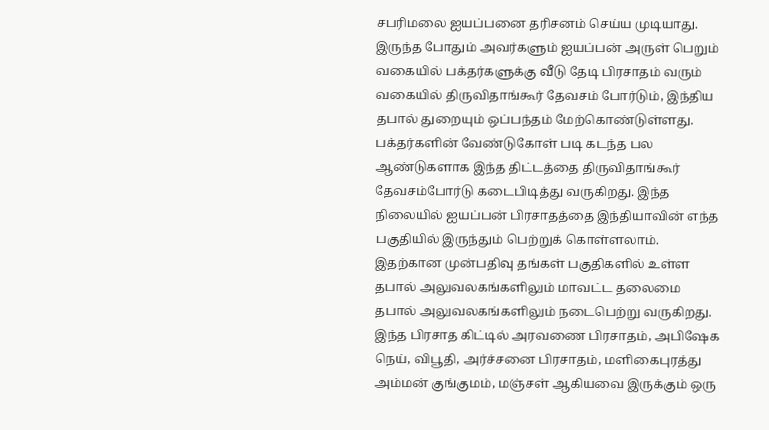சபரிமலை ஐயப்பனை தரிசனம் செய்ய முடியாது. இருந்த போதும் அவர்களும் ஐயப்பன் அருள் பெறும் வகையில் பக்தர்களுக்கு வீடு தேடி பிரசாதம் வரும் வகையில் திருவிதாங்கூர் தேவசம் போர்டும், இந்திய தபால் துறையும் ஒப்பந்தம் மேற்கொண்டுள்ளது.
பக்தர்களின் வேண்டுகோள் படி கடந்த பல ஆண்டுகளாக இந்த திட்டத்தை திருவிதாங்கூர் தேவசம்போர்டு கடைபிடித்து வருகிறது. இந்த நிலையில் ஐயப்பன் பிரசாதத்தை இந்தியாவின் எந்த பகுதியில் இருந்தும் பெற்றுக் கொள்ளலாம். இதற்கான முன்பதிவு தங்கள் பகுதிகளில் உள்ள தபால் அலுவலகங்களிலும் மாவட்ட தலைமை தபால் அலுவலகங்களிலும் நடைபெற்று வருகிறது.
இந்த பிரசாத கிட்டில் அரவணை பிரசாதம், அபிஷேக நெய், விபூதி, அர்ச்சனை பிரசாதம், மளிகைபுரத்து அம்மன் குங்குமம், மஞ்சள் ஆகியவை இருக்கும் ஒரு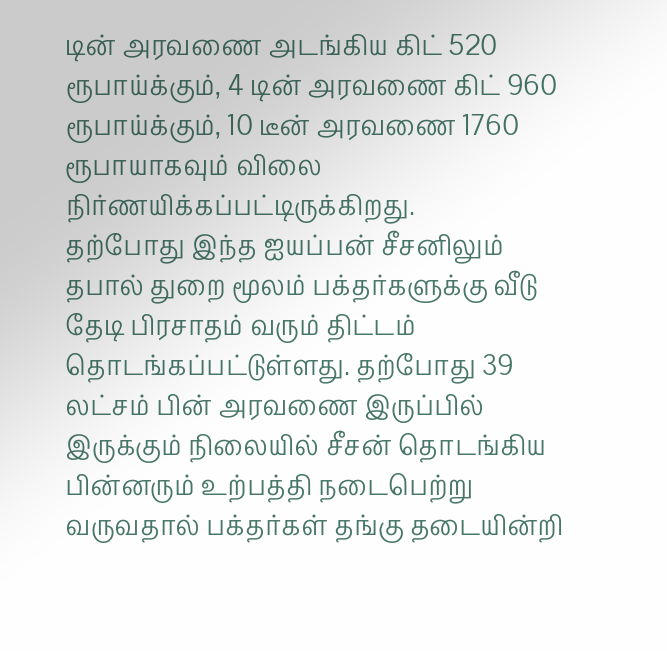டின் அரவணை அடங்கிய கிட் 520 ரூபாய்க்கும், 4 டின் அரவணை கிட் 960 ரூபாய்க்கும், 10 டீன் அரவணை 1760 ரூபாயாகவும் விலை நிர்ணயிக்கப்பட்டிருக்கிறது.
தற்போது இந்த ஐயப்பன் சீசனிலும் தபால் துறை மூலம் பக்தர்களுக்கு வீடு தேடி பிரசாதம் வரும் திட்டம் தொடங்கப்பட்டுள்ளது. தற்போது 39 லட்சம் பின் அரவணை இருப்பில் இருக்கும் நிலையில் சீசன் தொடங்கிய பின்னரும் உற்பத்தி நடைபெற்று வருவதால் பக்தர்கள் தங்கு தடையின்றி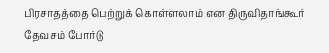பிரசாதத்தை பெற்றுக் கொள்ளலாம் என திருவிதாங்கூர் தேவசம் போர்டு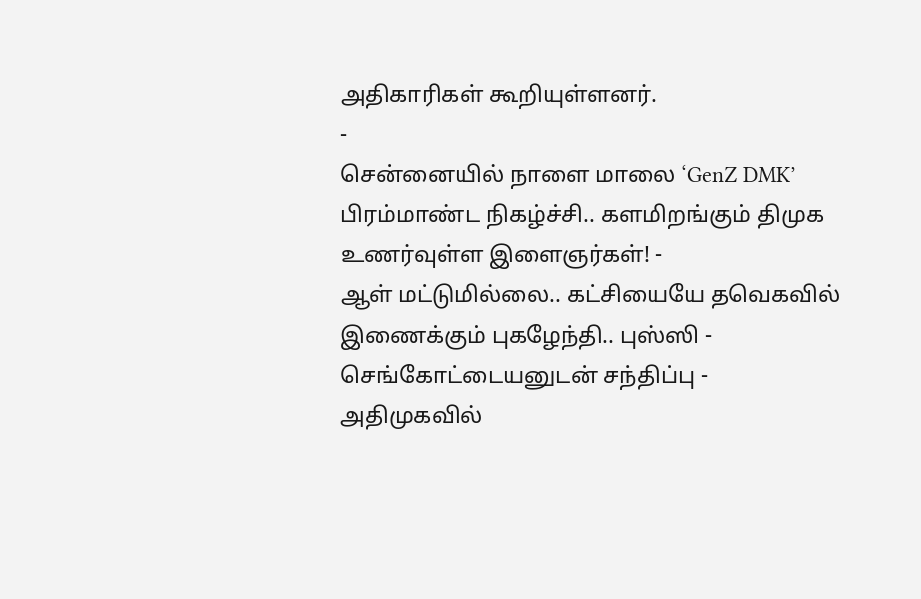அதிகாரிகள் கூறியுள்ளனர்.
-
சென்னையில் நாளை மாலை ‘GenZ DMK’ பிரம்மாண்ட நிகழ்ச்சி.. களமிறங்கும் திமுக உணர்வுள்ள இளைஞர்கள்! -
ஆள் மட்டுமில்லை.. கட்சியையே தவெகவில் இணைக்கும் புகழேந்தி.. புஸ்ஸி - செங்கோட்டையனுடன் சந்திப்பு -
அதிமுகவில்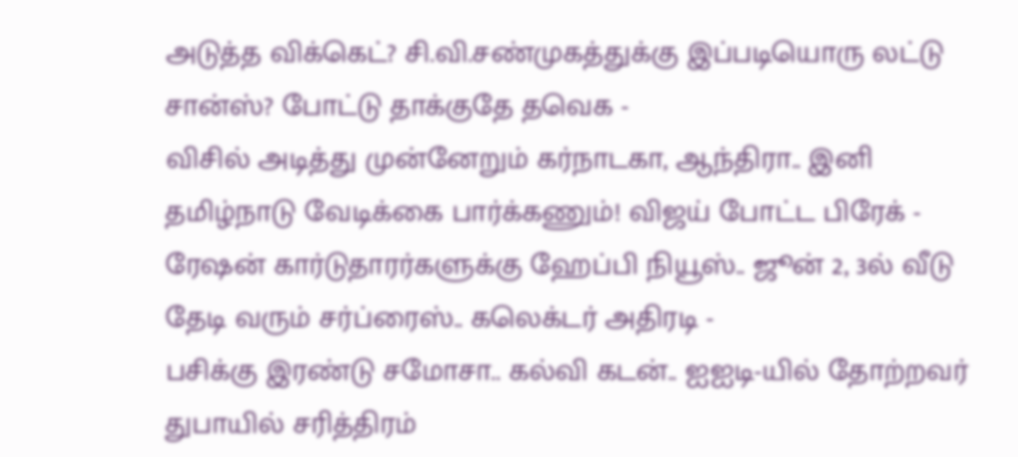அடுத்த விக்கெட்? சி.வி.சண்முகத்துக்கு இப்படியொரு லட்டு சான்ஸ்? போட்டு தாக்குதே தவெக -
விசில் அடித்து முன்னேறும் கர்நாடகா, ஆந்திரா.. இனி தமிழ்நாடு வேடிக்கை பார்க்கணும்! விஜய் போட்ட பிரேக் -
ரேஷன் கார்டுதாரர்களுக்கு ஹேப்பி நியூஸ்.. ஜூன் 2, 3ல் வீடு தேடி வரும் சர்ப்ரைஸ்.. கலெக்டர் அதிரடி -
பசிக்கு இரண்டு சமோசா.. கல்வி கடன்.. ஐஐடி-யில் தோற்றவர் துபாயில் சரித்திரம்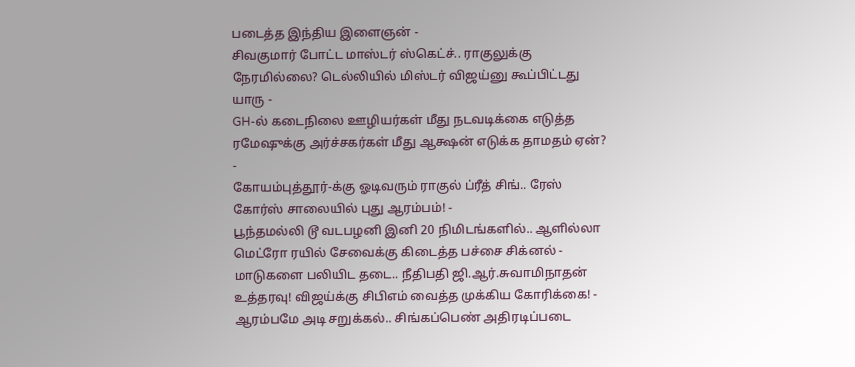படைத்த இந்திய இளைஞன் -
சிவகுமார் போட்ட மாஸ்டர் ஸ்கெட்ச்.. ராகுலுக்கு நேரமில்லை? டெல்லியில் மிஸ்டர் விஜய்னு கூப்பிட்டது யாரு -
GH-ல் கடைநிலை ஊழியர்கள் மீது நடவடிக்கை எடுத்த ரமேஷுக்கு அர்ச்சகர்கள் மீது ஆக்ஷன் எடுக்க தாமதம் ஏன்? -
கோயம்புத்தூர்-க்கு ஓடிவரும் ராகுல் ப்ரீத் சிங்.. ரேஸ் கோர்ஸ் சாலையில் புது ஆரம்பம்! -
பூந்தமல்லி டூ வடபழனி இனி 20 நிமிடங்களில்.. ஆளில்லா மெட்ரோ ரயில் சேவைக்கு கிடைத்த பச்சை சிக்னல் -
மாடுகளை பலியிட தடை.. நீதிபதி ஜி.ஆர்.சுவாமிநாதன் உத்தரவு! விஜய்க்கு சிபிஎம் வைத்த முக்கிய கோரிக்கை! -
ஆரம்பமே அடி சறுக்கல்.. சிங்கப்பெண் அதிரடிப்படை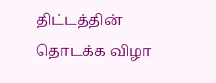திட்டத்தின் தொடக்க விழா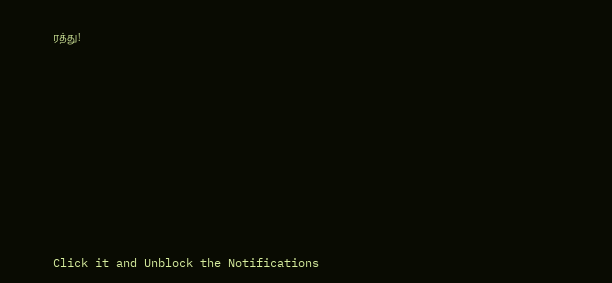ரத்து!












Click it and Unblock the Notifications